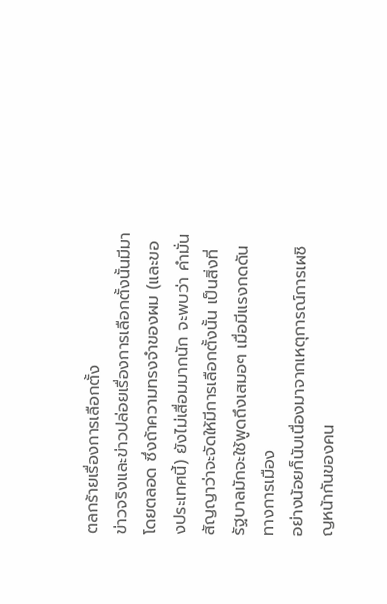ตลกร้ายเรื่องการเลือกตั้ง
ข่าวจริงและข่าวปล่อยเรื่องการเลือกตั้งนั้นมีมาโดยตลอด ซึ่งถ้าความทรงจำของผม (และของประเทศนี้) ยังไม่เสื่อมมากนัก จะพบว่า คำมั่นสัญญาว่าจะจัดให้มีการเลือกตั้งนั้น เป็นสิ่งที่รัฐบาลมักจะใช้พูดถึงเสมอๆ เมื่อมีแรงกดดันทางการเมือง
อย่างน้อยก็นับเนื่องมาจากเหตุการณ์การเผชิญหน้ากันของคน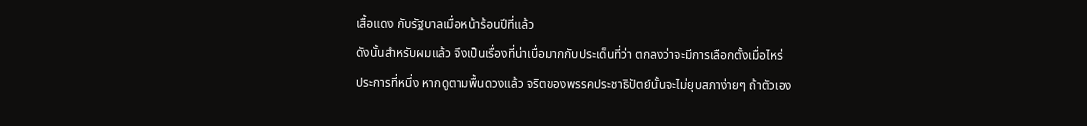เสื้อแดง กับรัฐบาลเมื่อหน้าร้อนปีที่แล้ว
ดังนั้นสำหรับผมแล้ว จึงเป็นเรื่องที่น่าเบื่อมากกับประเด็นที่ว่า ตกลงว่าจะมีการเลือกตั้งเมื่อไหร่
ประการที่หนึ่ง หากดูตามพื้นดวงแล้ว จริตของพรรคประชาธิปัตย์นั้นจะไม่ยุบสภาง่ายๆ ถ้าตัวเอง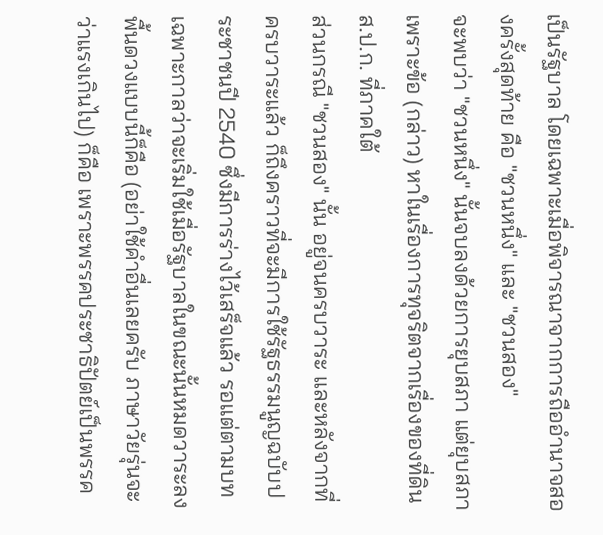เป็นรัฐบาล โดยเฉพาะเมื่อพิจารณาจากการถืออำนาจสองครั้งสุดท้าย คือ "ชวนหนึ่ง" และ "ชวนสอง"
จะพบว่า "ชวนหนึ่ง" นั้นจบลงด้วยการยุบสภา แต่ยุบสภา เพราะข้อ (กล่าว) หาในเรื่องการทุจริตจากเรื่องของที่ดิน ส.ป.ก. ที่ภาคใต้
ส่วนกรณี "ชวนสอง" นั้น อยู่จนครบวาระ และหลังจากที่ครบวาระแล้ว ก็ถึงคราวที่จะมีการใช้รัฐธรรมนูญฉบับประชาชนปี 2540 ซึ่งมีการร่างไว้เสร็จแล้ว รอแต่ตามบทเฉพาะกาลว่าจะเริ่มใช้เมื่อรัฐบาลในขณะนั้นหมดวาระลง
พื้นดวงแบบนี้ก็คือ (อย่าใช้คำอื่นเลยครับ ภาษาวัยรุ่นจะว่าแรงเกินไป) ก็คือ เพราะพรรคประชาธิปัตย์เป็นพรรค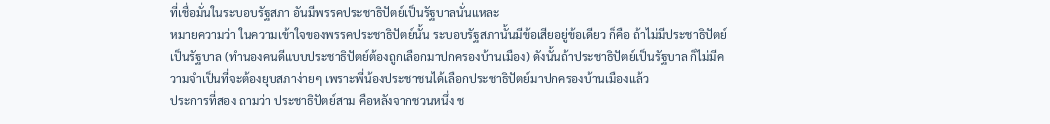ที่เชื่อมั่นในระบอบรัฐสภา อันมีพรรคประชาธิปัตย์เป็นรัฐบาลนั่นแหละ
หมายความว่า ในความเข้าใจของพรรคประชาธิปัตย์นั้น ระบอบรัฐสภานั้นมีข้อเสียอยู่ข้อเดียว ก็คือ ถ้าไม่มีประชาธิปัตย์เป็นรัฐบาล (ทำนองคนดีแบบประชาธิปัตย์ต้องถูกเลือกมาปกครองบ้านเมือง) ดังนั้นถ้าประชาธิปัตย์เป็นรัฐบาล ก็ไม่มีความจำเป็นที่จะต้องยุบสภาง่ายๆ เพราะพี่น้องประชาชนได้เลือกประชาธิปัตย์มาปกครองบ้านเมืองแล้ว
ประการที่สอง ถามว่า ประชาธิปัตย์สาม คือหลังจากชวนหนึ่ง ช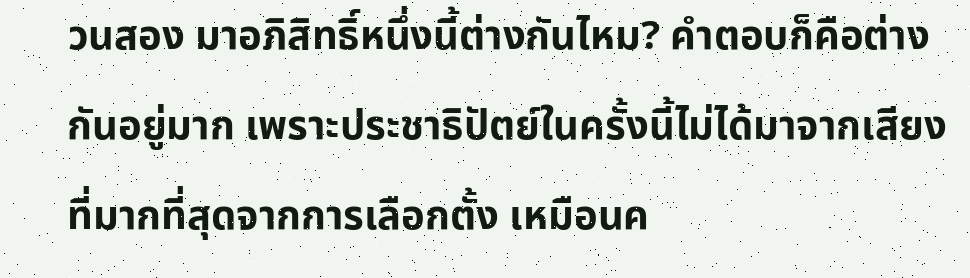วนสอง มาอภิสิทธิ์หนึ่งนี้ต่างกันไหม? คำตอบก็คือต่างกันอยู่มาก เพราะประชาธิปัตย์ในครั้งนี้ไม่ได้มาจากเสียงที่มากที่สุดจากการเลือกตั้ง เหมือนค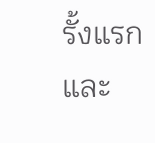รั้งแรก และ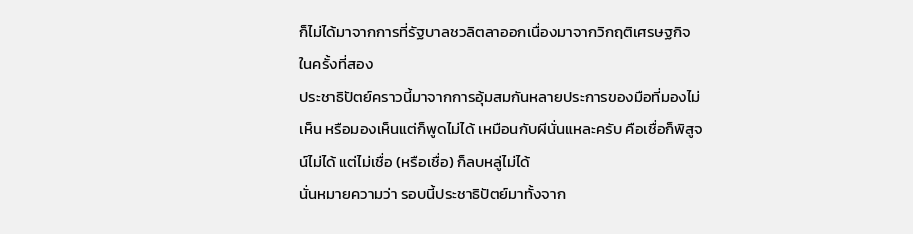ก็ไม่ได้มาจากการที่รัฐบาลชวลิตลาออกเนื่องมาจากวิกฤติเศรษฐกิจในครั้งที่สอง
ประชาธิปัตย์คราวนี้มาจากการอุ้มสมกันหลายประการของมือที่มองไม่เห็น หรือมองเห็นแต่ก็พูดไม่ได้ เหมือนกับผีนั่นแหละครับ คือเชื่อก็พิสูจน์ไม่ได้ แต่ไม่เชื่อ (หรือเชื่อ) ก็ลบหลู่ไม่ได้
นั่นหมายความว่า รอบนี้ประชาธิปัตย์มาทั้งจาก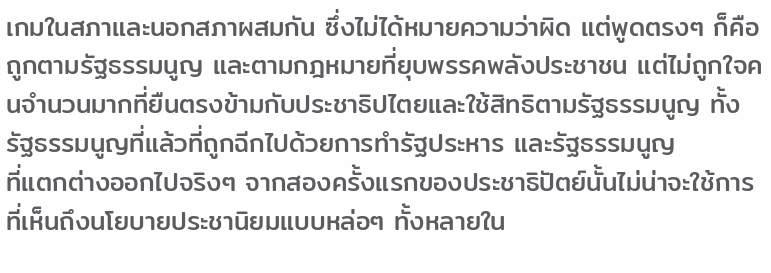เกมในสภาและนอกสภาผสมกัน ซึ่งไม่ได้หมายความว่าผิด แต่พูดตรงๆ ก็คือถูกตามรัฐธรรมนูญ และตามกฎหมายที่ยุบพรรคพลังประชาชน แต่ไม่ถูกใจคนจำนวนมากที่ยืนตรงข้ามกับประชาธิปไตยและใช้สิทธิตามรัฐธรรมนูญ ทั้งรัฐธรรมนูญที่แล้วที่ถูกฉีกไปด้วยการทำรัฐประหาร และรัฐธรรมนูญ
ที่แตกต่างออกไปจริงๆ จากสองครั้งแรกของประชาธิปัตย์นั้นไม่น่าจะใช้การที่เห็นถึงนโยบายประชานิยมแบบหล่อๆ ทั้งหลายใน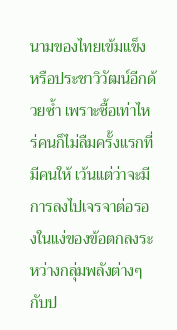นามของไทยเข้มแข็ง หรือประชาวิวัฒน์อีกด้วยซ้ำ เพราะซื้อเท่าไหร่คนก็ไม่ลืมครั้งแรกที่มีคนให้ เว้นแต่ว่าจะมีการลงไปเจรจาต่อรองในแง่ของข้อตกลงระหว่างกลุ่มพลังต่างๆ กับป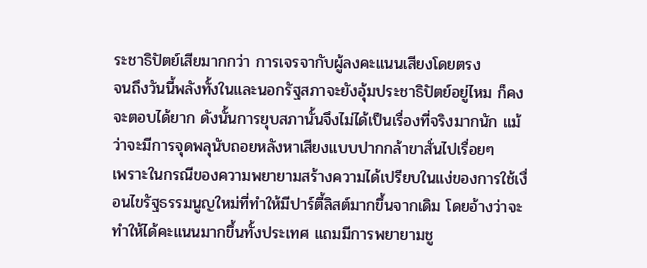ระชาธิปัตย์เสียมากกว่า การเจรจากับผู้ลงคะแนนเสียงโดยตรง
จนถึงวันนี้พลังทั้งในและนอกรัฐสภาจะยังอุ้มประชาธิปัตย์อยู่ไหม ก็คงจะตอบได้ยาก ดังนั้นการยุบสภานั้นจึงไม่ได้เป็นเรื่องที่จริงมากนัก แม้ว่าจะมีการจุดพลุนับถอยหลังหาเสียงแบบปากกล้าขาสั่นไปเรื่อยๆ
เพราะในกรณีของความพยายามสร้างความได้เปรียบในแง่ของการใช้เงื่อนไขรัฐธรรมนูญใหม่ที่ทำให้มีปาร์ตี้ลิสต์มากขึ้นจากเดิม โดยอ้างว่าจะทำให้ได้คะแนนมากขึ้นทั้งประเทศ แถมมีการพยายามชู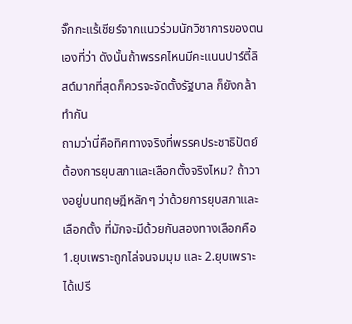จั๊กกะแร้เชียร์จากแนวร่วมนักวิชาการของตนเองที่ว่า ดังนั้นถ้าพรรคไหนมีคะแนนปาร์ตี้ลิสต์มากที่สุดก็ควรจะจัดตั้งรัฐบาล ก็ยังกล้าทำกัน
ถามว่านี่คือทิศทางจริงที่พรรคประชาธิปัตย์ต้องการยุบสภาและเลือกตั้งจริงไหม? ถ้าวางอยู่บนทฤษฎีหลักๆ ว่าด้วยการยุบสภาและเลือกตั้ง ที่มักจะมีด้วยกันสองทางเลือกคือ 1.ยุบเพราะถูกไล่จนจมมุม และ 2.ยุบเพราะได้เปรี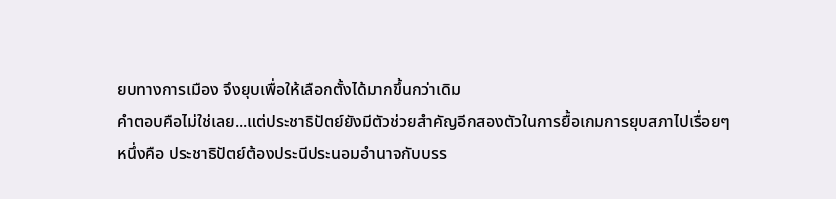ยบทางการเมือง จึงยุบเพื่อให้เลือกตั้งได้มากขึ้นกว่าเดิม
คำตอบคือไม่ใช่เลย...แต่ประชาธิปัตย์ยังมีตัวช่วยสำคัญอีกสองตัวในการยื้อเกมการยุบสภาไปเรื่อยๆ
หนึ่งคือ ประชาธิปัตย์ต้องประนีประนอมอำนาจกับบรร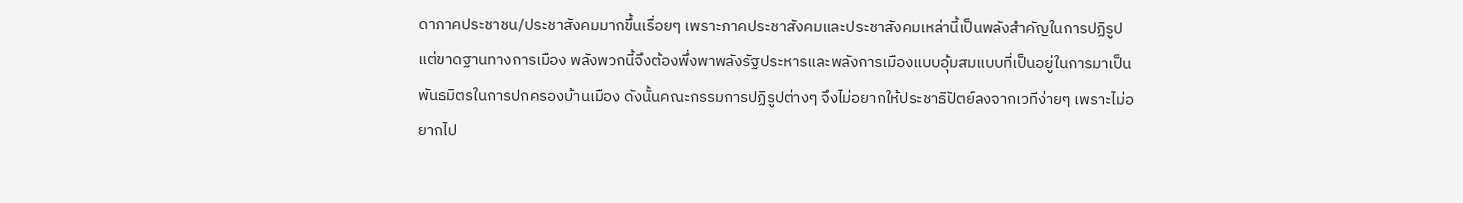ดาภาคประชาชน/ประชาสังคมมากขึ้นเรื่อยๆ เพราะภาคประชาสังคมและประชาสังคมเหล่านี้เป็นพลังสำคัญในการปฏิรูป แต่ขาดฐานทางการเมือง พลังพวกนี้จึงต้องพึ่งพาพลังรัฐประหารและพลังการเมืองแบบอุ้มสมแบบที่เป็นอยู่ในการมาเป็นพันธมิตรในการปกครองบ้านเมือง ดังนั้นคณะกรรมการปฏิรูปต่างๆ จึงไม่อยากให้ประชาธิปัตย์ลงจากเวทีง่ายๆ เพราะไม่อยากไป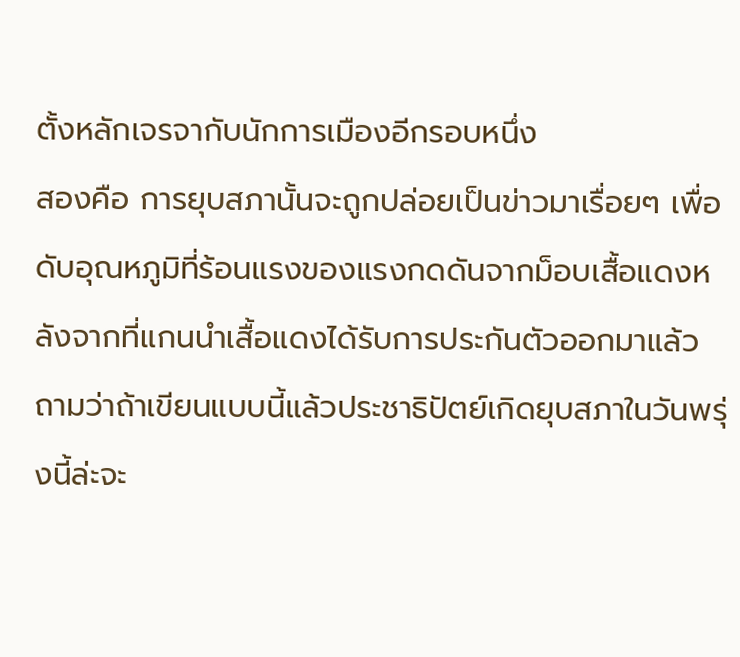ตั้งหลักเจรจากับนักการเมืองอีกรอบหนึ่ง
สองคือ การยุบสภานั้นจะถูกปล่อยเป็นข่าวมาเรื่อยๆ เพื่อดับอุณหภูมิที่ร้อนแรงของแรงกดดันจากม็อบเสื้อแดงหลังจากที่แกนนำเสื้อแดงได้รับการประกันตัวออกมาแล้ว
ถามว่าถ้าเขียนแบบนี้แล้วประชาธิปัตย์เกิดยุบสภาในวันพรุ่งนี้ล่ะจะ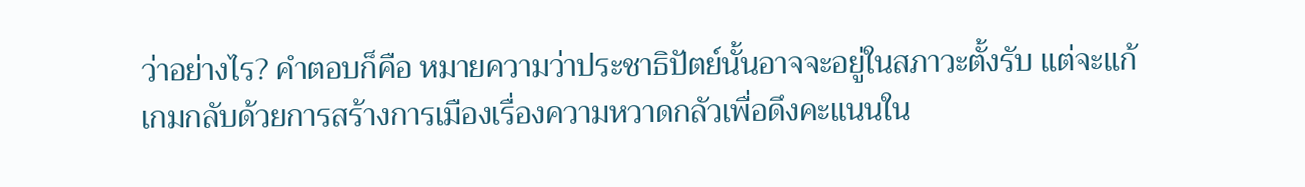ว่าอย่างไร? คำตอบก็คือ หมายความว่าประชาธิปัตย์นั้นอาจจะอยู่ในสภาวะตั้งรับ แต่จะแก้เกมกลับด้วยการสร้างการเมืองเรื่องความหวาดกลัวเพื่อดึงคะแนนใน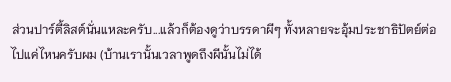ส่วนปาร์ตี้ลิสต์นั่นแหละครับ...แล้วก็ต้องดูว่าบรรดาผีๆ ทั้งหลายจะอุ้มประชาธิปัตย์ต่อไปแค่ไหนครับผม (บ้านเรานั้นเวลาพูดถึงผีนั้นไม่ได้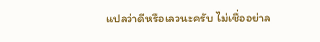แปลว่าดีหรือเลวนะครับ ไม่เชื่ออย่าล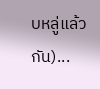บหลู่แล้วกัน)...